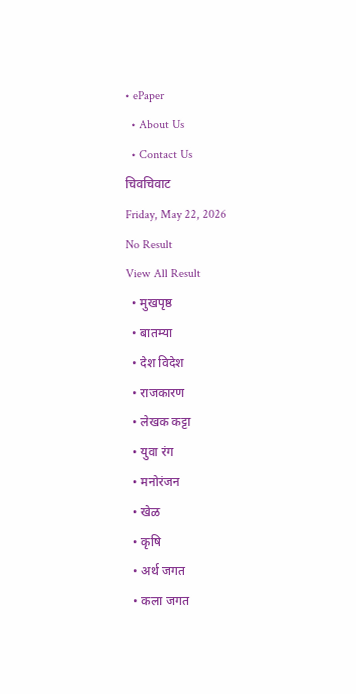• ePaper
  • About Us
  • Contact Us
चिवचिवाट
Friday, May 22, 2026
No Result
View All Result
  • मुखपृष्ठ
  • बातम्या
  • देश विदेश
  • राजकारण
  • लेखक कट्टा
  • युवा रंग
  • मनोरंजन
  • खेळ
  • कृषि
  • अर्थ जगत
  • कला जगत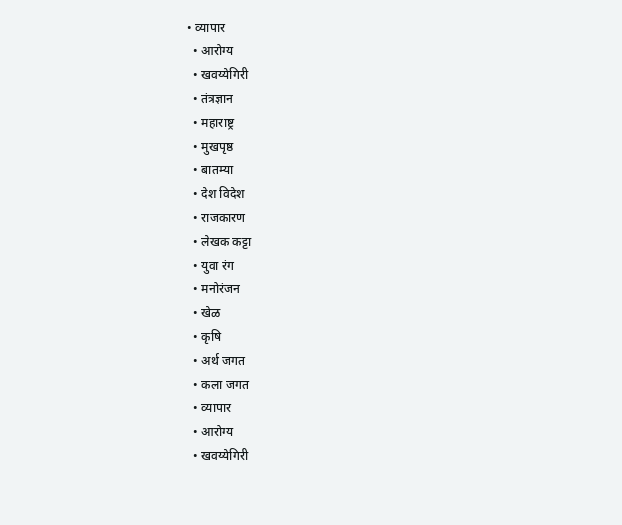• व्यापार
  • आरोग्य
  • खवय्येगिरी
  • तंत्रज्ञान
  • महाराष्ट्र
  • मुखपृष्ठ
  • बातम्या
  • देश विदेश
  • राजकारण
  • लेखक कट्टा
  • युवा रंग
  • मनोरंजन
  • खेळ
  • कृषि
  • अर्थ जगत
  • कला जगत
  • व्यापार
  • आरोग्य
  • खवय्येगिरी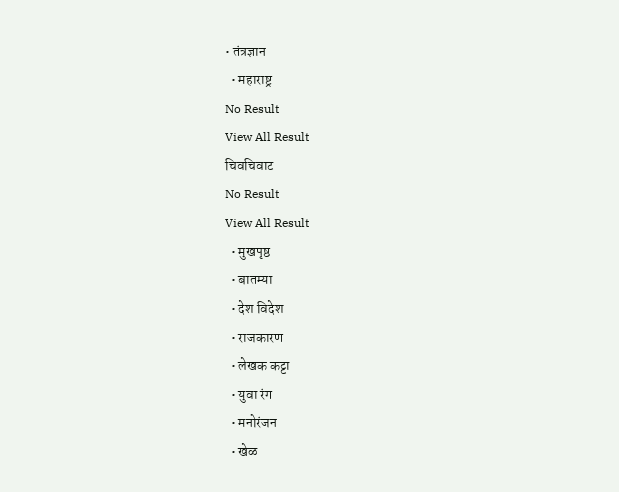• तंत्रज्ञान
  • महाराष्ट्र
No Result
View All Result
चिवचिवाट
No Result
View All Result
  • मुखपृष्ठ
  • बातम्या
  • देश विदेश
  • राजकारण
  • लेखक कट्टा
  • युवा रंग
  • मनोरंजन
  • खेळ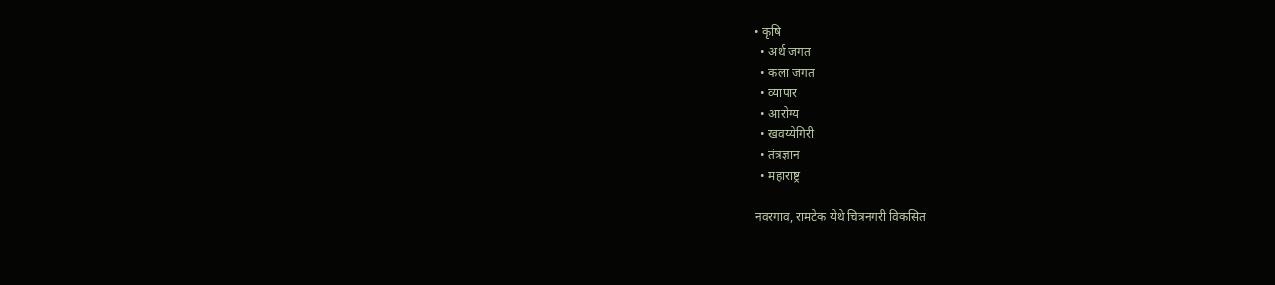• कृषि
  • अर्थ जगत
  • कला जगत
  • व्यापार
  • आरोग्य
  • खवय्येगिरी
  • तंत्रज्ञान
  • महाराष्ट्र

नवरगाव, रामटेक येथे चित्रनगरी विकसित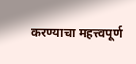करण्याचा महत्त्वपूर्ण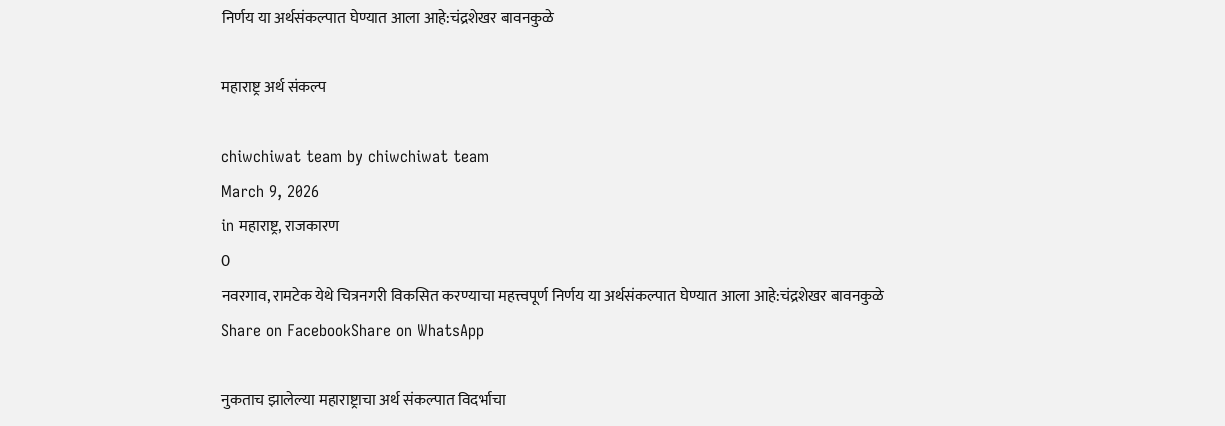निर्णय या अर्थसंकल्पात घेण्यात आला आहे:चंद्रशेखर बावनकुळे

महाराष्ट्र अर्थ संकल्प

chiwchiwat team by chiwchiwat team
March 9, 2026
in महाराष्ट्र, राजकारण
0
नवरगाव, रामटेक येथे चित्रनगरी विकसित करण्याचा महत्त्वपूर्ण निर्णय या अर्थसंकल्पात घेण्यात आला आहे:चंद्रशेखर बावनकुळे
Share on FacebookShare on WhatsApp

नुकताच झालेल्या महाराष्ट्राचा अर्थ संकल्पात विदर्भाचा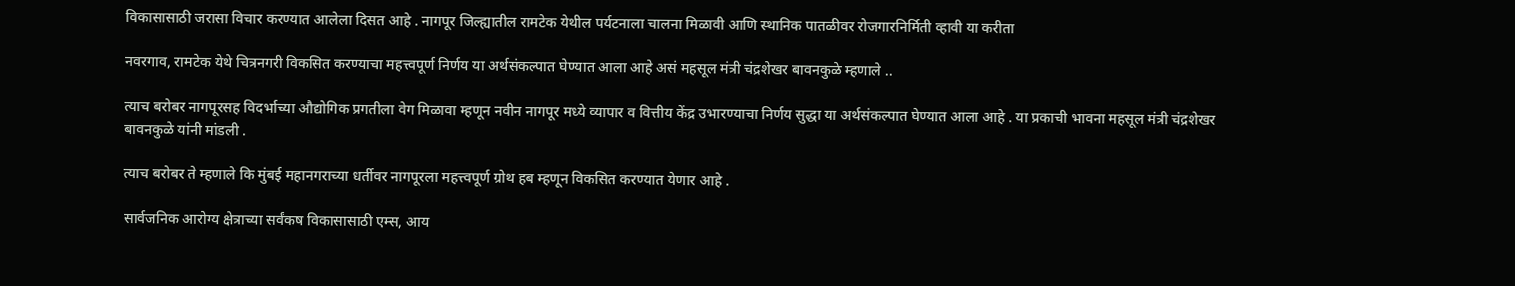विकासासाठी जरासा विचार करण्यात आलेला दिसत आहे . नागपूर जिल्ह्यातील रामटेक येथील पर्यटनाला चालना मिळावी आणि स्थानिक पातळीवर रोजगारनिर्मिती व्हावी या करीता

नवरगाव, रामटेक येथे चित्रनगरी विकसित करण्याचा महत्त्वपूर्ण निर्णय या अर्थसंकल्पात घेण्यात आला आहे असं महसूल मंत्री चंद्रशेखर बावनकुळे म्हणाले ..

त्याच बरोबर नागपूरसह विदर्भाच्या औद्योगिक प्रगतीला वेग मिळावा म्हणून नवीन नागपूर मध्ये व्यापार व वित्तीय केंद्र उभारण्याचा निर्णय सुद्धा या अर्थसंकल्पात घेण्यात आला आहे . या प्रकाची भावना महसूल मंत्री चंद्रशेखर बावनकुळे यांनी मांडली .

त्याच बरोबर ते म्हणाले कि मुंबई महानगराच्या धर्तीवर नागपूरला महत्त्वपूर्ण ग्रोथ हब म्हणून विकसित करण्यात येणार आहे .

सार्वजनिक आरोग्य क्षेत्राच्या सर्वंकष विकासासाठी एम्स, आय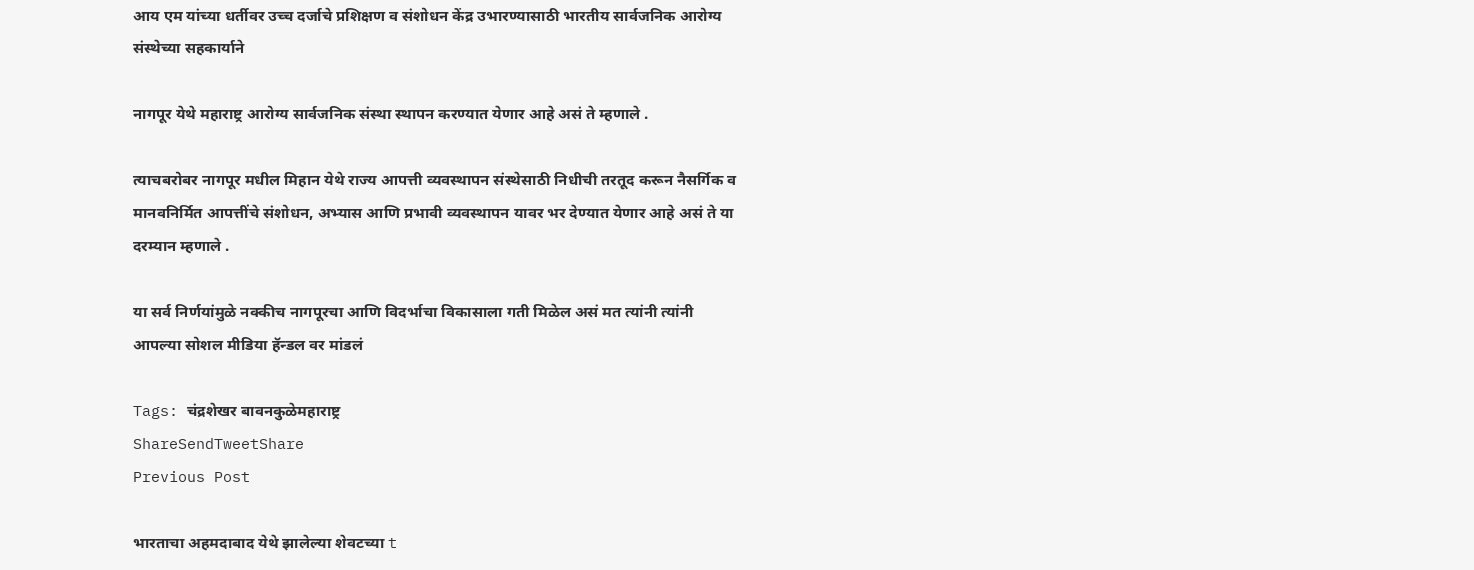आय एम यांच्या धर्तीवर उच्च दर्जाचे प्रशिक्षण व संशोधन केंद्र उभारण्यासाठी भारतीय सार्वजनिक आरोग्य संस्थेच्या सहकार्याने

नागपूर येथे महाराष्ट्र आरोग्य सार्वजनिक संस्था स्थापन करण्यात येणार आहे असं ते म्हणाले .

त्याचबरोबर नागपूर मधील मिहान येथे राज्य आपत्ती व्यवस्थापन संस्थेसाठी निधीची तरतूद करून नैसर्गिक व मानवनिर्मित आपत्तींचे संशोधन, अभ्यास आणि प्रभावी व्यवस्थापन यावर भर देण्यात येणार आहे असं ते या दरम्यान म्हणाले .

या सर्व निर्णयांमुळे नक्कीच नागपूरचा आणि विदर्भाचा विकासाला गती मिळेल असं मत त्यांनी त्यांनी आपल्या सोशल मीडिया हॅन्डल वर मांडलं

Tags: चंद्रशेखर बावनकुळेमहाराष्ट्र
ShareSendTweetShare
Previous Post

भारताचा अहमदाबाद येथे झालेल्या शेवटच्या t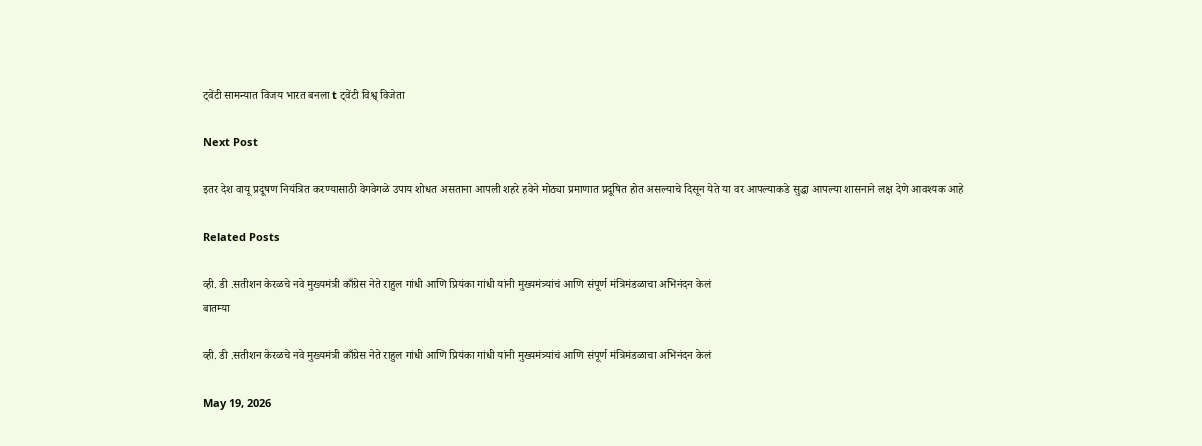ट्वेंटी सामन्यात विजय भारत बनला t ट्वेंटी विश्व् विजेता

Next Post

इतर देश वायू प्रदूषण नियंत्रित करण्यासाठी वेगवेगळे उपाय शोधत असताना आपली शहरे हवेने मोठ्या प्रमाणात प्रदूषित होत असल्याचे दिसून येते या वर आपल्याकडे सुद्धा आपल्या शासनाने लक्ष देणे आवश्यक आहे

Related Posts

व्ही. डी .सतीशन केरळचे नवे मुख्यमंत्री काँग्रेस नेते राहुल गांधी आणि प्रियंका गांधी यांनी मुख्यमंत्र्यांचं आणि संपूर्ण मंत्रिमंडळाचा अभिनंदन केलं
बातम्या

व्ही. डी .सतीशन केरळचे नवे मुख्यमंत्री काँग्रेस नेते राहुल गांधी आणि प्रियंका गांधी यांनी मुख्यमंत्र्यांचं आणि संपूर्ण मंत्रिमंडळाचा अभिनंदन केलं

May 19, 2026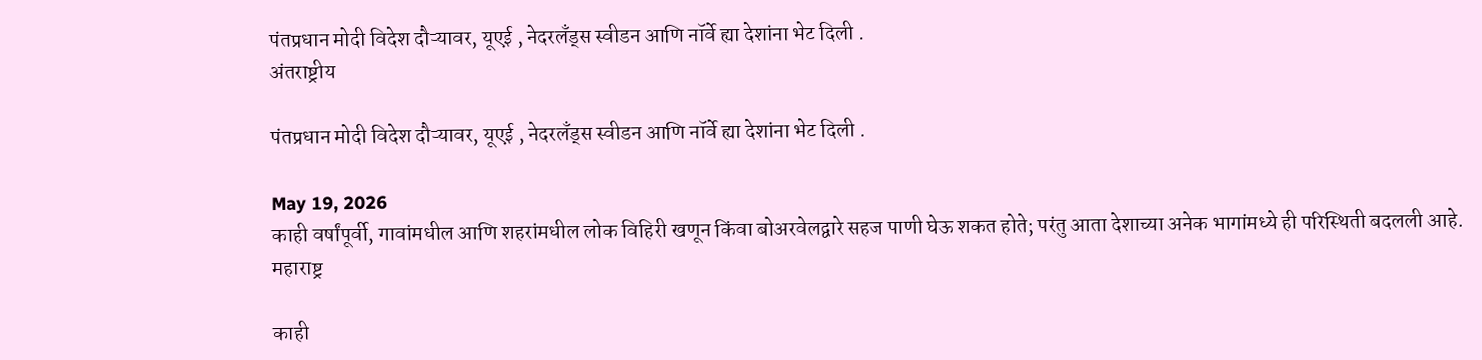पंतप्रधान मोदी विदेश दौऱ्यावर, यूएई , नेदरलँड्स स्वीडन आणि नॉर्वे ह्या देशांना भेट दिली .
अंतराष्ट्रीय

पंतप्रधान मोदी विदेश दौऱ्यावर, यूएई , नेदरलँड्स स्वीडन आणि नॉर्वे ह्या देशांना भेट दिली .

May 19, 2026
काही वर्षांपूर्वी, गावांमधील आणि शहरांमधील लोक विहिरी खणून किंवा बोअरवेलद्वारे सहज पाणी घेऊ शकत होते; परंतु आता देशाच्या अनेक भागांमध्ये ही परिस्थिती बदलली आहे.
महाराष्ट्र

काही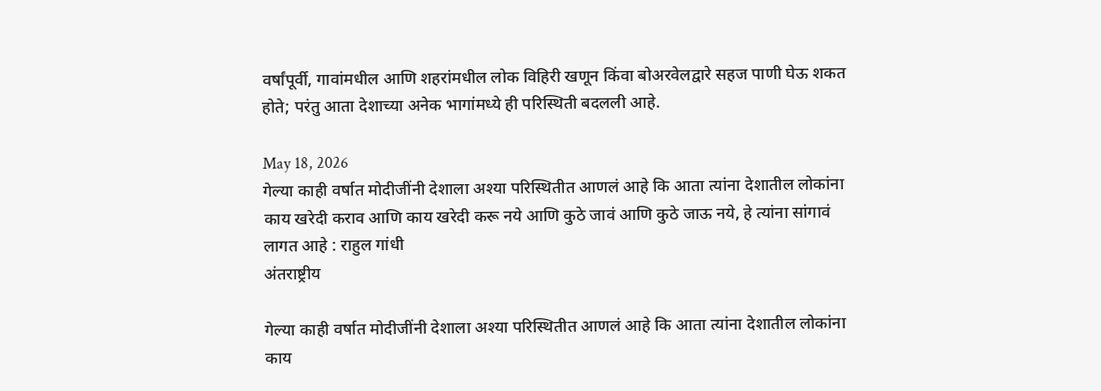वर्षांपूर्वी, गावांमधील आणि शहरांमधील लोक विहिरी खणून किंवा बोअरवेलद्वारे सहज पाणी घेऊ शकत होते; परंतु आता देशाच्या अनेक भागांमध्ये ही परिस्थिती बदलली आहे.

May 18, 2026
गेल्या काही वर्षात मोदीजींनी देशाला अश्या परिस्थितीत आणलं आहे कि आता त्यांना देशातील लोकांना काय खरेदी कराव आणि काय खरेदी करू नये आणि कुठे जावं आणि कुठे जाऊ नये, हे त्यांना सांगावं लागत आहे : राहुल गांधी
अंतराष्ट्रीय

गेल्या काही वर्षात मोदीजींनी देशाला अश्या परिस्थितीत आणलं आहे कि आता त्यांना देशातील लोकांना काय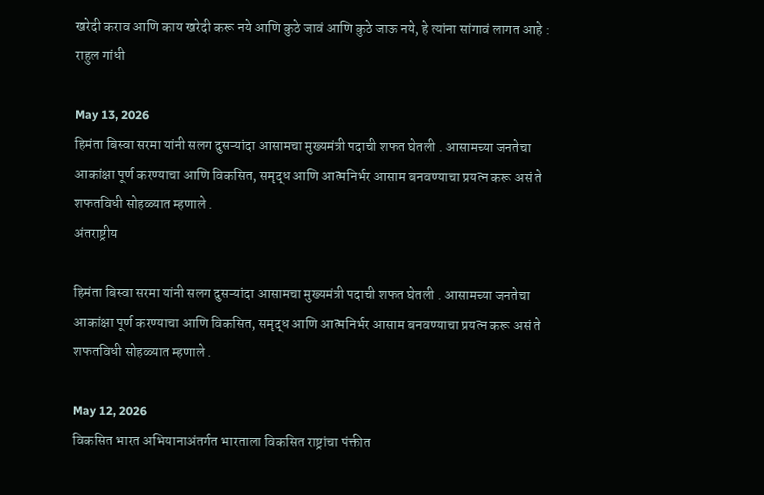खरेदी कराव आणि काय खरेदी करू नये आणि कुठे जावं आणि कुठे जाऊ नये, हे त्यांना सांगावं लागत आहे : राहुल गांधी

May 13, 2026
हिमंता बिस्वा सरमा यांनी सलग दुसऱ्यांदा आसामचा मुख्यमंत्री पदाची शफत घेतली . आसामच्या जनतेचा आकांक्षा पूर्ण करण्याचा आणि विकसित, समृद्ध आणि आत्मनिर्भर आसाम बनवण्याचा प्रयत्न करू असं ते शफतविधी सोहळ्यात म्हणाले .
अंतराष्ट्रीय

हिमंता बिस्वा सरमा यांनी सलग दुसऱ्यांदा आसामचा मुख्यमंत्री पदाची शफत घेतली . आसामच्या जनतेचा आकांक्षा पूर्ण करण्याचा आणि विकसित, समृद्ध आणि आत्मनिर्भर आसाम बनवण्याचा प्रयत्न करू असं ते शफतविधी सोहळ्यात म्हणाले .

May 12, 2026
विकसित भारत अभियानाअंतर्गत भारताला विकसित राष्ट्रांचा पंक्तीत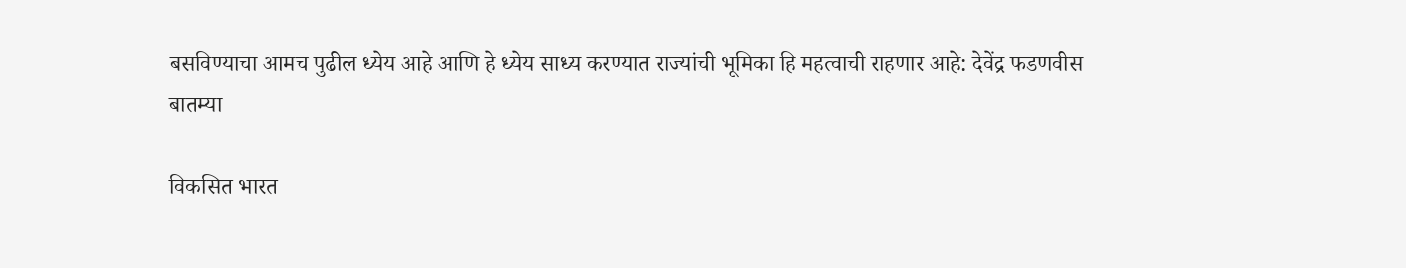बसविण्याचा आमच पुढील ध्येय आहे आणि हे ध्येय साध्य करण्यात राज्यांची भूमिका हि महत्वाची राहणार आहे: देवेंद्र फडणवीस
बातम्या

विकसित भारत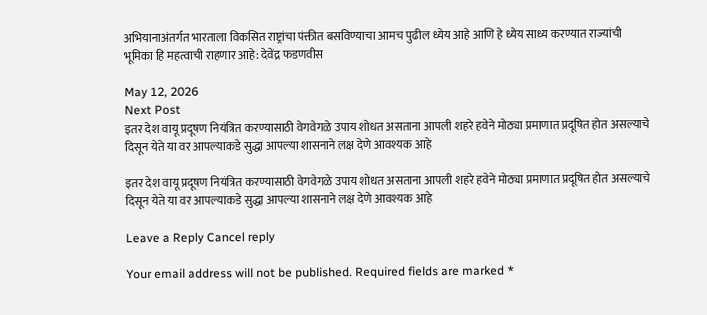अभियानाअंतर्गत भारताला विकसित राष्ट्रांचा पंक्तीत बसविण्याचा आमच पुढील ध्येय आहे आणि हे ध्येय साध्य करण्यात राज्यांची भूमिका हि महत्वाची राहणार आहे: देवेंद्र फडणवीस

May 12, 2026
Next Post
इतर देश वायू प्रदूषण नियंत्रित करण्यासाठी वेगवेगळे उपाय शोधत असताना आपली शहरे हवेने मोठ्या प्रमाणात प्रदूषित होत असल्याचे दिसून येते या वर आपल्याकडे सुद्धा आपल्या शासनाने लक्ष देणे आवश्यक आहे

इतर देश वायू प्रदूषण नियंत्रित करण्यासाठी वेगवेगळे उपाय शोधत असताना आपली शहरे हवेने मोठ्या प्रमाणात प्रदूषित होत असल्याचे दिसून येते या वर आपल्याकडे सुद्धा आपल्या शासनाने लक्ष देणे आवश्यक आहे

Leave a Reply Cancel reply

Your email address will not be published. Required fields are marked *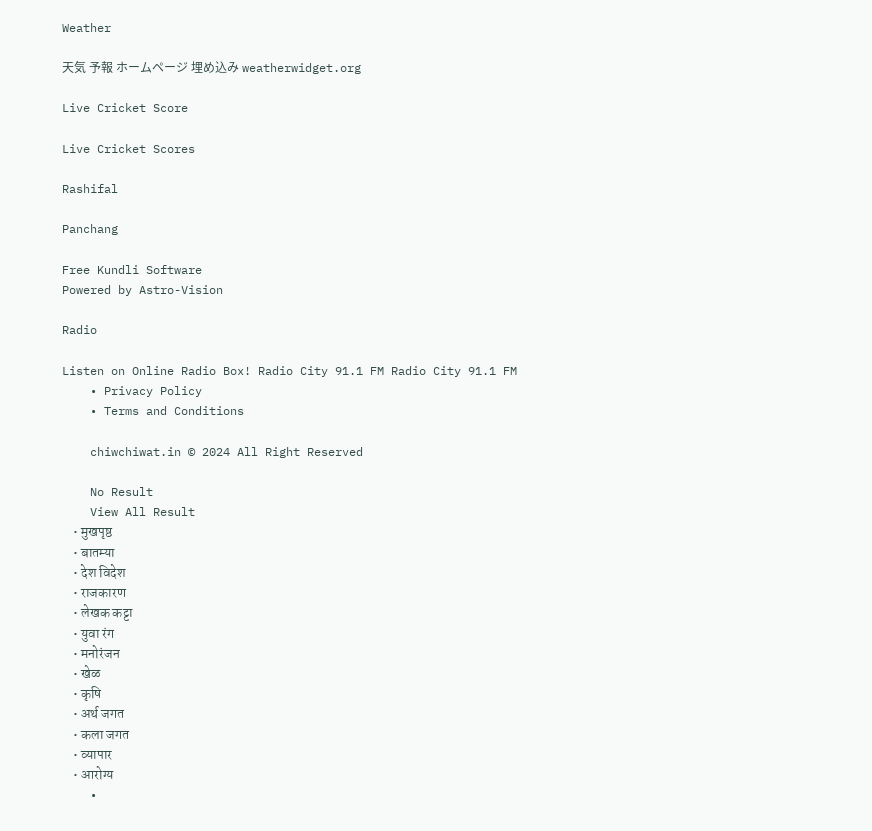Weather

天気 予報 ホームページ 埋め込み weatherwidget.org

Live Cricket Score

Live Cricket Scores

Rashifal

Panchang

Free Kundli Software
Powered by Astro-Vision

Radio

Listen on Online Radio Box! Radio City 91.1 FM Radio City 91.1 FM
    • Privacy Policy
    • Terms and Conditions

    chiwchiwat.in © 2024 All Right Reserved

    No Result
    View All Result
    • मुखपृष्ठ
    • बातम्या
    • देश विदेश
    • राजकारण
    • लेखक कट्टा
    • युवा रंग
    • मनोरंजन
    • खेळ
    • कृषि
    • अर्थ जगत
    • कला जगत
    • व्यापार
    • आरोग्य
    •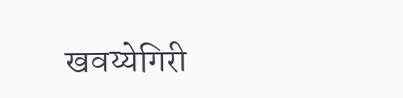खवय्येगिरी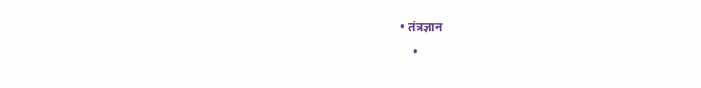• तंत्रज्ञान
    •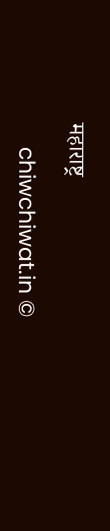महाराष्ट्र

    chiwchiwat.in ©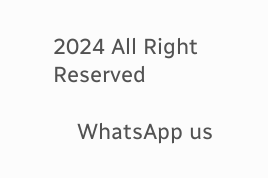2024 All Right Reserved

    WhatsApp us